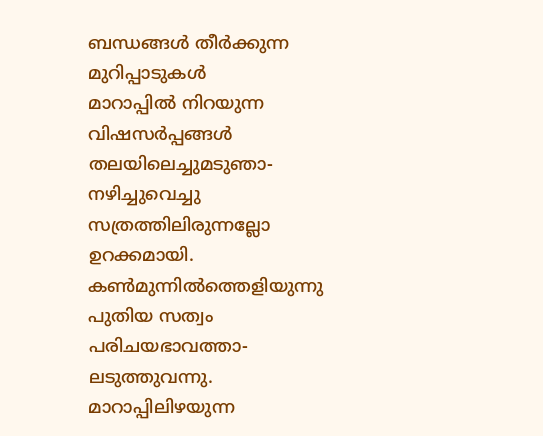ബന്ധങ്ങൾ തീർക്കുന്ന
മുറിപ്പാടുകൾ
മാറാപ്പിൽ നിറയുന്ന
വിഷസർപ്പങ്ങൾ
തലയിലെച്ചുമടുഞാ-
നഴിച്ചുവെച്ചു
സത്രത്തിലിരുന്നല്ലോ
ഉറക്കമായി.
കൺമുന്നിൽത്തെളിയുന്നു
പുതിയ സത്വം
പരിചയഭാവത്താ-
ലടുത്തുവന്നു.
മാറാപ്പിലിഴയുന്ന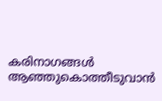കരിനാഗങ്ങൾ
ആഞ്ഞുകൊത്തീടുവാൻ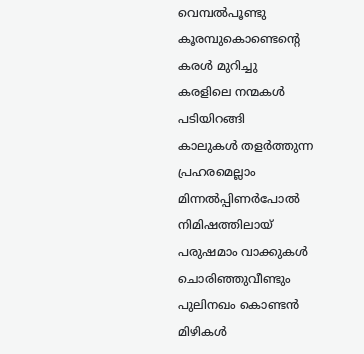വെമ്പൽപൂണ്ടു
കൂരമ്പുകൊണ്ടെന്റെ
കരൾ മുറിച്ചു
കരളിലെ നന്മകൾ
പടിയിറങ്ങി
കാലുകൾ തളർത്തുന്ന
പ്രഹരമെല്ലാം
മിന്നൽപ്പിണർപോൽ
നിമിഷത്തിലായ്
പരുഷമാം വാക്കുകൾ
ചൊരിഞ്ഞുവീണ്ടും
പുലിനഖം കൊണ്ടൻ
മിഴികൾ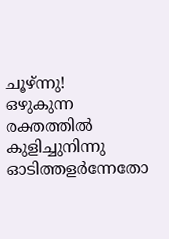ചൂഴ്ന്നു!
ഒഴുകുന്ന രക്തത്തിൽ
കുളിച്ചുനിന്നു
ഓടിത്തളർന്നേതോ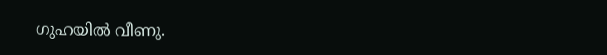ഗുഹയിൽ വീണു.